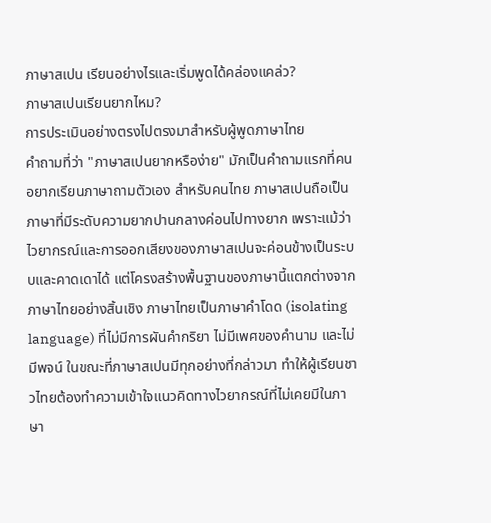ภาษาสเปน เรียนอย่างไรและเริ่มพูดได้คล่องแคล่ว?
ภาษาสเปนเรียนยากไหม?
การประเมินอย่างตรงไปตรงมาสำหรับผู้พูดภาษาไทย
คำถามที่ว่า "ภาษาสเปนยากหรือง่าย" มักเป็นคำถามแรกที่คนอยากเรียนภาษาถามตัวเอง สำหรับคนไทย ภาษาสเปนถือเป็นภาษาที่มีระดับความยากปานกลางค่อนไปทางยาก เพราะแม้ว่าไวยากรณ์และการออกเสียงของภาษาสเปนจะค่อนข้างเป็นระบบและคาดเดาได้ แต่โครงสร้างพื้นฐานของภาษานี้แตกต่างจากภาษาไทยอย่างสิ้นเชิง ภาษาไทยเป็นภาษาคำโดด (isolating language) ที่ไม่มีการผันคำกริยา ไม่มีเพศของคำนาม และไม่มีพจน์ ในขณะที่ภาษาสเปนมีทุกอย่างที่กล่าวมา ทำให้ผู้เรียนชาวไทยต้องทำความเข้าใจแนวคิดทางไวยากรณ์ที่ไม่เคยมีในภาษา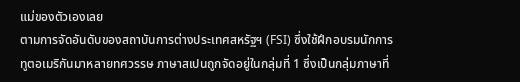แม่ของตัวเองเลย
ตามการจัดอันดับของสถาบันการต่างประเทศสหรัฐฯ (FSI) ซึ่งใช้ฝึกอบรมนักการทูตอเมริกันมาหลายทศวรรษ ภาษาสเปนถูกจัดอยู่ในกลุ่มที่ 1 ซึ่งเป็นกลุ่มภาษาที่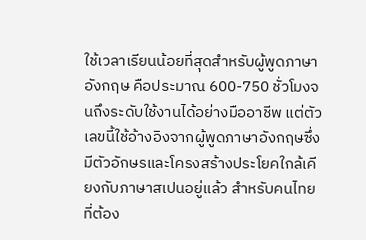ใช้เวลาเรียนน้อยที่สุดสำหรับผู้พูดภาษาอังกฤษ คือประมาณ 600-750 ชั่วโมงจนถึงระดับใช้งานได้อย่างมืออาชีพ แต่ตัวเลขนี้ใช้อ้างอิงจากผู้พูดภาษาอังกฤษซึ่งมีตัวอักษรและโครงสร้างประโยคใกล้เคียงกับภาษาสเปนอยู่แล้ว สำหรับคนไทยที่ต้อง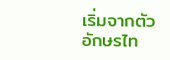เริ่มจากตัวอักษรไท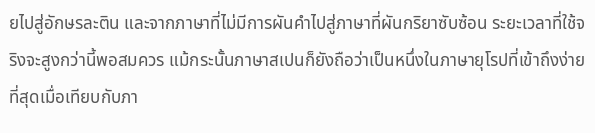ยไปสู่อักษรละติน และจากภาษาที่ไม่มีการผันคำไปสู่ภาษาที่ผันกริยาซับซ้อน ระยะเวลาที่ใช้จริงจะสูงกว่านี้พอสมควร แม้กระนั้นภาษาสเปนก็ยังถือว่าเป็นหนึ่งในภาษายุโรปที่เข้าถึงง่ายที่สุดเมื่อเทียบกับภา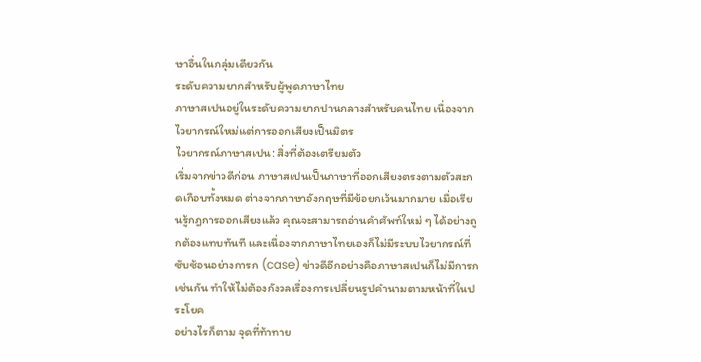ษาอื่นในกลุ่มเดียวกัน
ระดับความยากสำหรับผู้พูดภาษาไทย
ภาษาสเปนอยู่ในระดับความยากปานกลางสำหรับคนไทย เนื่องจากไวยากรณ์ใหม่แต่การออกเสียงเป็นมิตร
ไวยากรณ์ภาษาสเปน: สิ่งที่ต้องเตรียมตัว
เริ่มจากข่าวดีก่อน ภาษาสเปนเป็นภาษาที่ออกเสียงตรงตามตัวสะกดเกือบทั้งหมด ต่างจากภาษาอังกฤษที่มีข้อยกเว้นมากมาย เมื่อเรียนรู้กฎการออกเสียงแล้ว คุณจะสามารถอ่านคำศัพท์ใหม่ ๆ ได้อย่างถูกต้องแทบทันที และเนื่องจากภาษาไทยเองก็ไม่มีระบบไวยากรณ์ที่ซับซ้อนอย่างการก (case) ข่าวดีอีกอย่างคือภาษาสเปนก็ไม่มีการกเช่นกัน ทำให้ไม่ต้องกังวลเรื่องการเปลี่ยนรูปคำนามตามหน้าที่ในประโยค
อย่างไรก็ตาม จุดที่ท้าทาย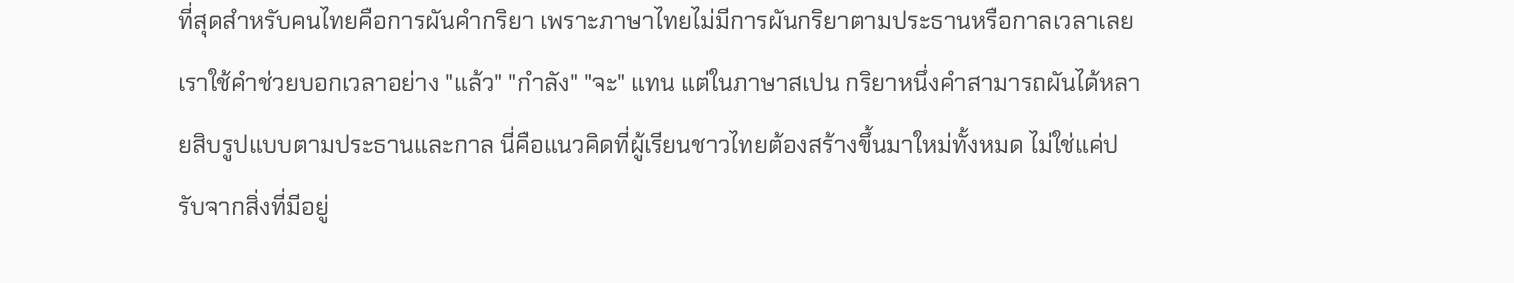ที่สุดสำหรับคนไทยคือการผันคำกริยา เพราะภาษาไทยไม่มีการผันกริยาตามประธานหรือกาลเวลาเลย เราใช้คำช่วยบอกเวลาอย่าง "แล้ว" "กำลัง" "จะ" แทน แต่ในภาษาสเปน กริยาหนึ่งคำสามารถผันได้หลายสิบรูปแบบตามประธานและกาล นี่คือแนวคิดที่ผู้เรียนชาวไทยต้องสร้างขึ้นมาใหม่ทั้งหมด ไม่ใช่แค่ปรับจากสิ่งที่มีอยู่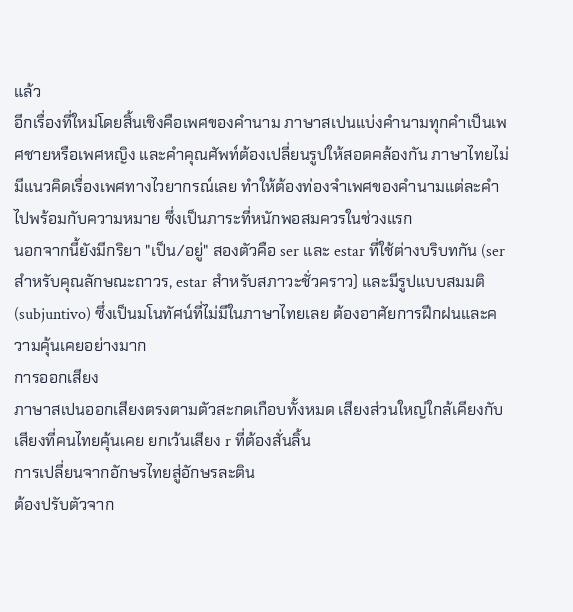แล้ว
อีกเรื่องที่ใหม่โดยสิ้นเชิงคือเพศของคำนาม ภาษาสเปนแบ่งคำนามทุกคำเป็นเพศชายหรือเพศหญิง และคำคุณศัพท์ต้องเปลี่ยนรูปให้สอดคล้องกัน ภาษาไทยไม่มีแนวคิดเรื่องเพศทางไวยากรณ์เลย ทำให้ต้องท่องจำเพศของคำนามแต่ละคำไปพร้อมกับความหมาย ซึ่งเป็นภาระที่หนักพอสมควรในช่วงแรก
นอกจากนี้ยังมีกริยา "เป็น/อยู่" สองตัวคือ ser และ estar ที่ใช้ต่างบริบทกัน (ser สำหรับคุณลักษณะถาวร, estar สำหรับสภาวะชั่วคราว) และมีรูปแบบสมมติ (subjuntivo) ซึ่งเป็นมโนทัศน์ที่ไม่มีในภาษาไทยเลย ต้องอาศัยการฝึกฝนและความคุ้นเคยอย่างมาก
การออกเสียง
ภาษาสเปนออกเสียงตรงตามตัวสะกดเกือบทั้งหมด เสียงส่วนใหญ่ใกล้เคียงกับเสียงที่คนไทยคุ้นเคย ยกเว้นเสียง r ที่ต้องสั่นลิ้น
การเปลี่ยนจากอักษรไทยสู่อักษรละติน
ต้องปรับตัวจาก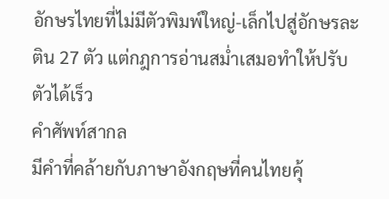อักษรไทยที่ไม่มีตัวพิมพ์ใหญ่-เล็กไปสู่อักษรละติน 27 ตัว แต่กฎการอ่านสม่ำเสมอทำให้ปรับตัวได้เร็ว
คำศัพท์สากล
มีคำที่คล้ายกับภาษาอังกฤษที่คนไทยคุ้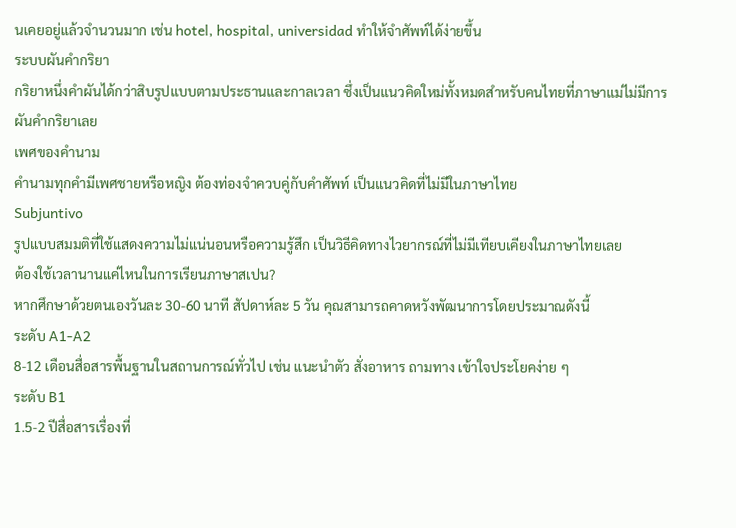นเคยอยู่แล้วจำนวนมาก เช่น hotel, hospital, universidad ทำให้จำศัพท์ได้ง่ายขึ้น
ระบบผันคำกริยา
กริยาหนึ่งคำผันได้กว่าสิบรูปแบบตามประธานและกาลเวลา ซึ่งเป็นแนวคิดใหม่ทั้งหมดสำหรับคนไทยที่ภาษาแม่ไม่มีการผันคำกริยาเลย
เพศของคำนาม
คำนามทุกคำมีเพศชายหรือหญิง ต้องท่องจำควบคู่กับคำศัพท์ เป็นแนวคิดที่ไม่มีในภาษาไทย
Subjuntivo
รูปแบบสมมติที่ใช้แสดงความไม่แน่นอนหรือความรู้สึก เป็นวิธีคิดทางไวยากรณ์ที่ไม่มีเทียบเคียงในภาษาไทยเลย
ต้องใช้เวลานานแค่ไหนในการเรียนภาษาสเปน?
หากศึกษาด้วยตนเองวันละ 30-60 นาที สัปดาห์ละ 5 วัน คุณสามารถคาดหวังพัฒนาการโดยประมาณดังนี้
ระดับ A1-A2
8-12 เดือนสื่อสารพื้นฐานในสถานการณ์ทั่วไป เช่น แนะนำตัว สั่งอาหาร ถามทาง เข้าใจประโยคง่าย ๆ
ระดับ B1
1.5-2 ปีสื่อสารเรื่องที่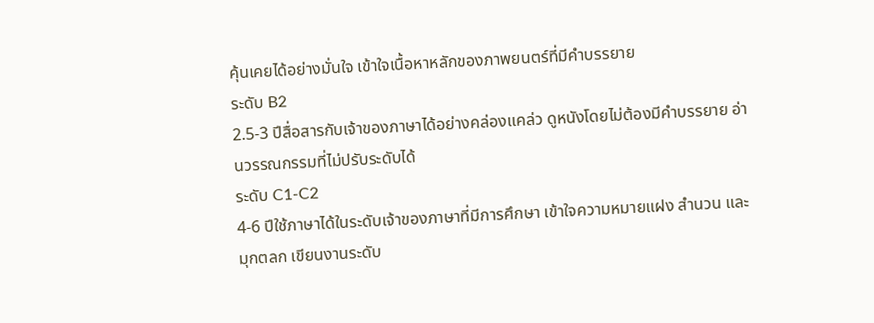คุ้นเคยได้อย่างมั่นใจ เข้าใจเนื้อหาหลักของภาพยนตร์ที่มีคำบรรยาย
ระดับ B2
2.5-3 ปีสื่อสารกับเจ้าของภาษาได้อย่างคล่องแคล่ว ดูหนังโดยไม่ต้องมีคำบรรยาย อ่านวรรณกรรมที่ไม่ปรับระดับได้
ระดับ C1-C2
4-6 ปีใช้ภาษาได้ในระดับเจ้าของภาษาที่มีการศึกษา เข้าใจความหมายแฝง สำนวน และมุกตลก เขียนงานระดับ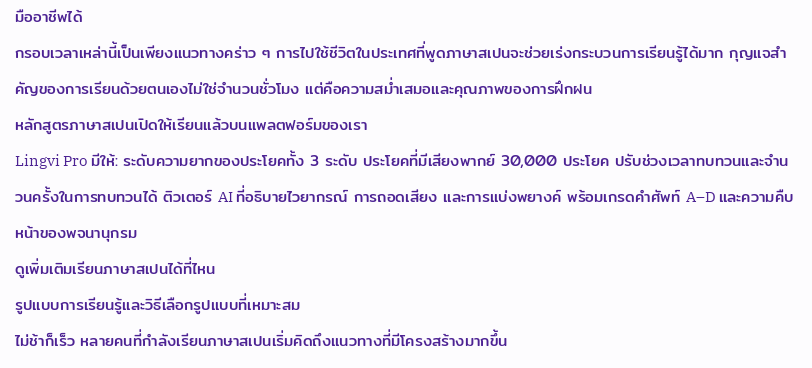มืออาชีพได้
กรอบเวลาเหล่านี้เป็นเพียงแนวทางคร่าว ๆ การไปใช้ชีวิตในประเทศที่พูดภาษาสเปนจะช่วยเร่งกระบวนการเรียนรู้ได้มาก กุญแจสำคัญของการเรียนด้วยตนเองไม่ใช่จำนวนชั่วโมง แต่คือความสม่ำเสมอและคุณภาพของการฝึกฝน
หลักสูตรภาษาสเปนเปิดให้เรียนแล้วบนแพลตฟอร์มของเรา
Lingvi Pro มีให้: ระดับความยากของประโยคทั้ง 3 ระดับ ประโยคที่มีเสียงพากย์ 30,000 ประโยค ปรับช่วงเวลาทบทวนและจำนวนครั้งในการทบทวนได้ ติวเตอร์ AI ที่อธิบายไวยากรณ์ การถอดเสียง และการแบ่งพยางค์ พร้อมเกรดคำศัพท์ A–D และความคืบหน้าของพจนานุกรม
ดูเพิ่มเติมเรียนภาษาสเปนได้ที่ไหน
รูปแบบการเรียนรู้และวิธีเลือกรูปแบบที่เหมาะสม
ไม่ช้าก็เร็ว หลายคนที่กำลังเรียนภาษาสเปนเริ่มคิดถึงแนวทางที่มีโครงสร้างมากขึ้น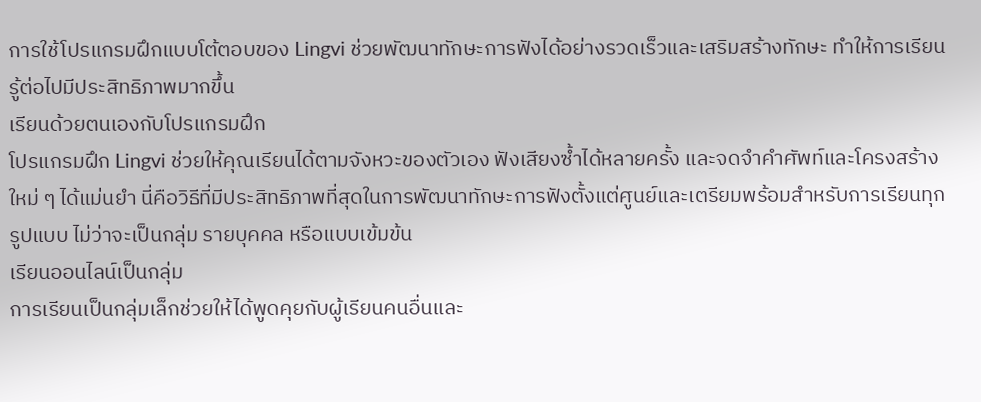การใช้โปรแกรมฝึกแบบโต้ตอบของ Lingvi ช่วยพัฒนาทักษะการฟังได้อย่างรวดเร็วและเสริมสร้างทักษะ ทำให้การเรียนรู้ต่อไปมีประสิทธิภาพมากขึ้น
เรียนด้วยตนเองกับโปรแกรมฝึก
โปรแกรมฝึก Lingvi ช่วยให้คุณเรียนได้ตามจังหวะของตัวเอง ฟังเสียงซ้ำได้หลายครั้ง และจดจำคำศัพท์และโครงสร้างใหม่ ๆ ได้แม่นยำ นี่คือวิธีที่มีประสิทธิภาพที่สุดในการพัฒนาทักษะการฟังตั้งแต่ศูนย์และเตรียมพร้อมสำหรับการเรียนทุกรูปแบบ ไม่ว่าจะเป็นกลุ่ม รายบุคคล หรือแบบเข้มข้น
เรียนออนไลน์เป็นกลุ่ม
การเรียนเป็นกลุ่มเล็กช่วยให้ได้พูดคุยกับผู้เรียนคนอื่นและ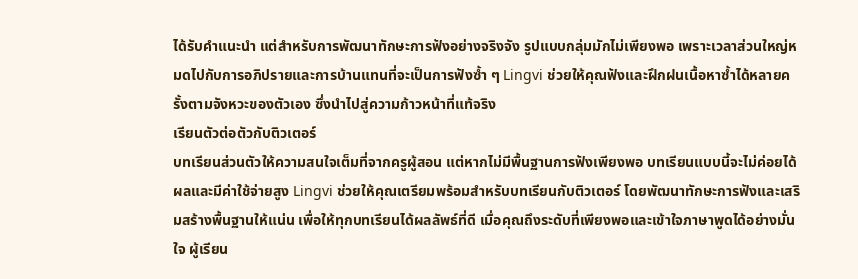ได้รับคำแนะนำ แต่สำหรับการพัฒนาทักษะการฟังอย่างจริงจัง รูปแบบกลุ่มมักไม่เพียงพอ เพราะเวลาส่วนใหญ่หมดไปกับการอภิปรายและการบ้านแทนที่จะเป็นการฟังซ้ำ ๆ Lingvi ช่วยให้คุณฟังและฝึกฝนเนื้อหาซ้ำได้หลายครั้งตามจังหวะของตัวเอง ซึ่งนำไปสู่ความก้าวหน้าที่แท้จริง
เรียนตัวต่อตัวกับติวเตอร์
บทเรียนส่วนตัวให้ความสนใจเต็มที่จากครูผู้สอน แต่หากไม่มีพื้นฐานการฟังเพียงพอ บทเรียนแบบนี้จะไม่ค่อยได้ผลและมีค่าใช้จ่ายสูง Lingvi ช่วยให้คุณเตรียมพร้อมสำหรับบทเรียนกับติวเตอร์ โดยพัฒนาทักษะการฟังและเสริมสร้างพื้นฐานให้แน่น เพื่อให้ทุกบทเรียนได้ผลลัพธ์ที่ดี เมื่อคุณถึงระดับที่เพียงพอและเข้าใจภาษาพูดได้อย่างมั่นใจ ผู้เรียน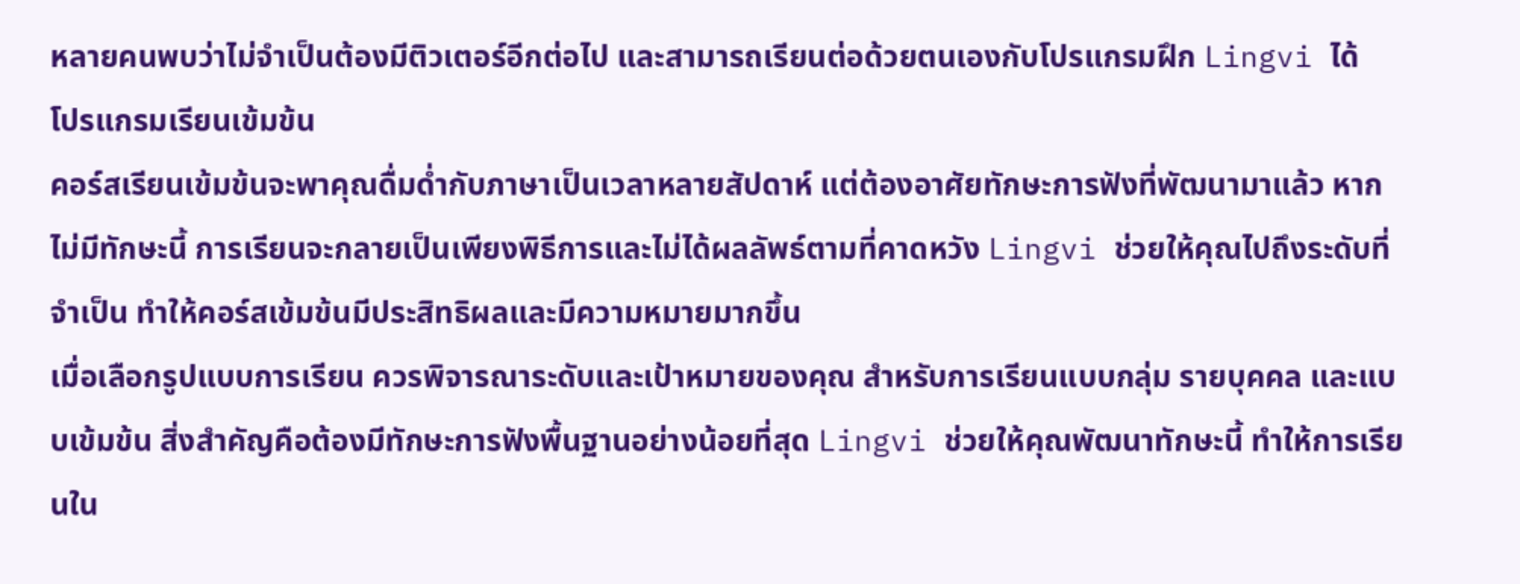หลายคนพบว่าไม่จำเป็นต้องมีติวเตอร์อีกต่อไป และสามารถเรียนต่อด้วยตนเองกับโปรแกรมฝึก Lingvi ได้
โปรแกรมเรียนเข้มข้น
คอร์สเรียนเข้มข้นจะพาคุณดื่มด่ำกับภาษาเป็นเวลาหลายสัปดาห์ แต่ต้องอาศัยทักษะการฟังที่พัฒนามาแล้ว หากไม่มีทักษะนี้ การเรียนจะกลายเป็นเพียงพิธีการและไม่ได้ผลลัพธ์ตามที่คาดหวัง Lingvi ช่วยให้คุณไปถึงระดับที่จำเป็น ทำให้คอร์สเข้มข้นมีประสิทธิผลและมีความหมายมากขึ้น
เมื่อเลือกรูปแบบการเรียน ควรพิจารณาระดับและเป้าหมายของคุณ สำหรับการเรียนแบบกลุ่ม รายบุคคล และแบบเข้มข้น สิ่งสำคัญคือต้องมีทักษะการฟังพื้นฐานอย่างน้อยที่สุด Lingvi ช่วยให้คุณพัฒนาทักษะนี้ ทำให้การเรียนใน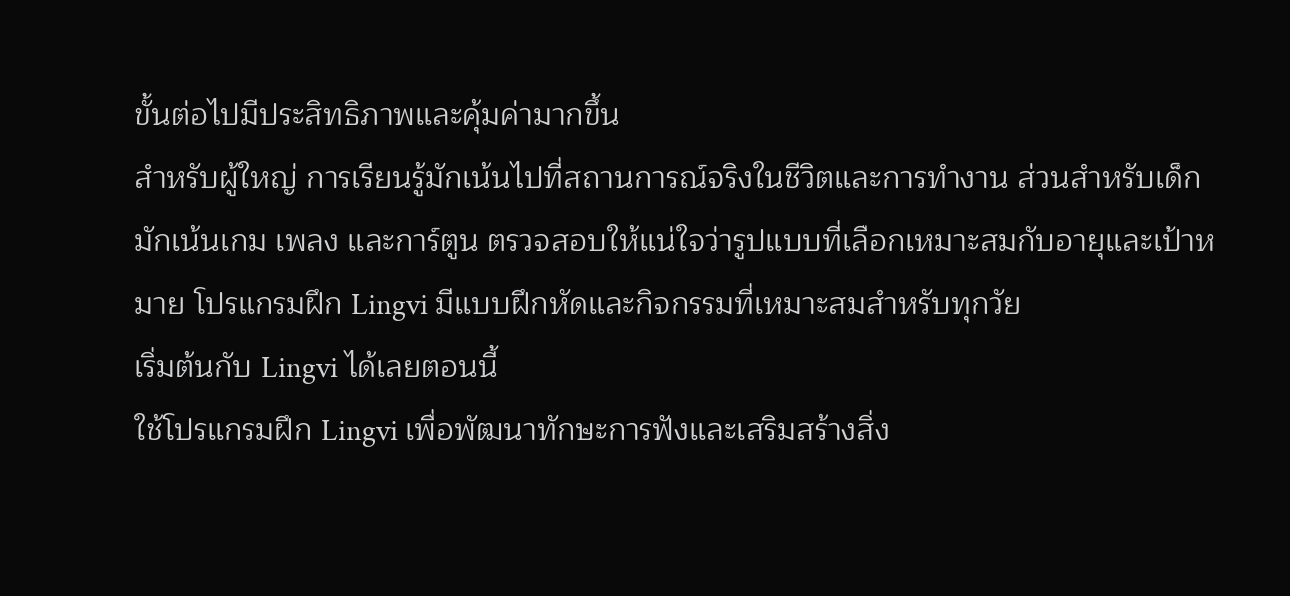ขั้นต่อไปมีประสิทธิภาพและคุ้มค่ามากขึ้น
สำหรับผู้ใหญ่ การเรียนรู้มักเน้นไปที่สถานการณ์จริงในชีวิตและการทำงาน ส่วนสำหรับเด็ก มักเน้นเกม เพลง และการ์ตูน ตรวจสอบให้แน่ใจว่ารูปแบบที่เลือกเหมาะสมกับอายุและเป้าหมาย โปรแกรมฝึก Lingvi มีแบบฝึกหัดและกิจกรรมที่เหมาะสมสำหรับทุกวัย
เริ่มต้นกับ Lingvi ได้เลยตอนนี้
ใช้โปรแกรมฝึก Lingvi เพื่อพัฒนาทักษะการฟังและเสริมสร้างสิ่ง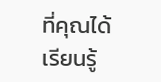ที่คุณได้เรียนรู้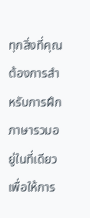ทุกสิ่งที่คุณต้องการสำหรับการฝึกภาษารวมอยู่ในที่เดียว เพื่อให้การ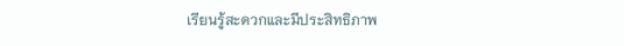เรียนรู้สะดวกและมีประสิทธิภาพ